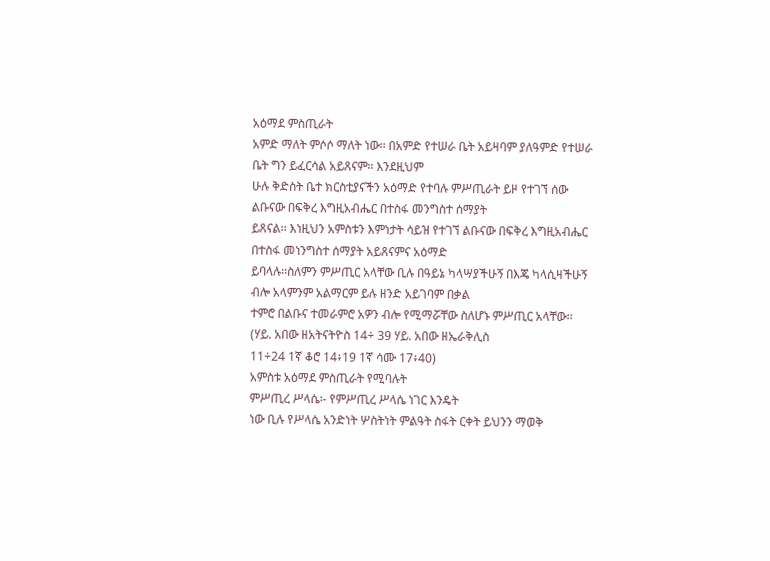አዕማደ ምስጢራት
አምድ ማለት ምሶሶ ማለት ነው፡፡ በአምድ የተሠራ ቤት አይዛባም ያለዓምድ የተሠራ ቤት ግን ይፈርሳል አይጸናም፡፡ እንደዚህም
ሁሉ ቅድስት ቤተ ክርስቲያናችን አዕማድ የተባሉ ምሥጢራት ይዞ የተገኘ ሰው ልቡናው በፍቅረ እግዚአብሔር በተስፋ መንግስተ ሰማያት
ይጸናል፡፡ እነዚህን አምስቱን እምነታት ሳይዝ የተገኘ ልቡናው በፍቅረ እግዚአብሔር በተስፋ መነንግስተ ሰማያት አይጸናምና አዕማድ
ይባላሉ፡፡ስለምን ምሥጢር አላቸው ቢሉ በዓይኔ ካላሣያችሁኝ በእጄ ካላሲዛችሁኝ ብሎ አላምንም አልማርም ይሉ ዘንድ አይገባም በቃል
ተምሮ በልቡና ተመራምሮ አዎን ብሎ የሚማሯቸው ስለሆኑ ምሥጢር አላቸው፡፡(ሃይ. አበው ዘአትናትዮስ 14÷ 39 ሃይ. አበው ዘኤራቅሊስ
11÷24 1ኛ ቆሮ 14፥19 1ኛ ሳሙ 17፥40)
አምስቱ አዕማደ ምስጢራት የሚባሉት
ምሥጢረ ሥላሴ፡- የምሥጢረ ሥላሴ ነገር እንዴት
ነው ቢሉ የሥላሴ አንድነት ሦስትነት ምልዓት ስፋት ርቀት ይህንን ማወቅ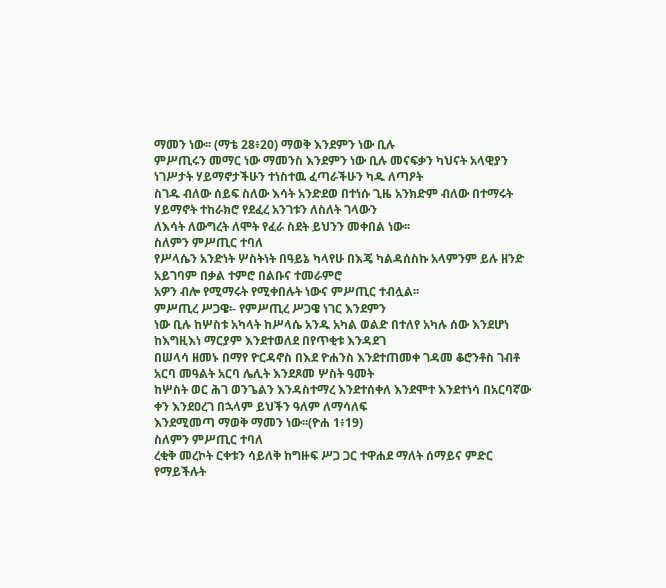ማመን ነው፡፡ (ማቴ 28፥20) ማወቅ እንደምን ነው ቢሉ
ምሥጢሩን መማር ነው ማመንስ እንደምን ነው ቢሉ መናፍቃን ካህናት አላዊያን ነገሥታት ሃይማኖታችሁን ተነስተዉ ፈጣራችሁን ካዱ ለጣዖት
ስገዱ ብለው ሰይፍ ስለው እሳት አንድደወ በተነሱ ጊዜ አንክድም ብለው በተማሩት ሃይማኖት ተከራክሮ የደፈረ አንገቱን ለስለት ገላውን
ለእሳት ለውግረት ለሞት የፈራ ስደት ይህንን መቀበል ነው፡፡
ስለምን ምሥጢር ተባለ
የሥላሴን አንድነት ሦስትነት በዓይኔ ካላየሁ በእጄ ካልዳሰስኩ አላምንም ይሉ ዘንድ አይገባም በቃል ተምሮ በልቡና ተመራምሮ
አዎን ብሎ የሚማሩት የሚቀበሉት ነውና ምሥጢር ተብሏል፡፡
ምሥጢረ ሥጋዌ፡- የምሥጢረ ሥጋዌ ነገር እንደምን
ነው ቢሉ ከሦስቱ አካላት ከሥላሴ አንዱ አካል ወልድ በተለየ አካሉ ሰው እንደሆነ ከእግዚእነ ማርያም እንደተወለደ በየጥቂቱ እንዳደገ
በሠላሳ ዘመኑ በማየ ዮርዳኖስ በእደ ዮሐንስ እንደተጠመቀ ገዳመ ቆሮንቶስ ገብቶ አርባ መዓልት አርባ ሌሊት እንደጾመ ሦስት ዓመት
ከሦስት ወር ሕገ ወንጌልን እንዳስተማረ እንደተሰቀለ እንደሞተ እንደተነሳ በአርባኛው ቀን እንደዐረገ በኋላም ይህችን ዓለም ለማሳለፍ
እንደሚመጣ ማወቅ ማመን ነው፡፡(ዮሐ 1፥19)
ስለምን ምሥጢር ተባለ
ረቂቅ መረኮት ርቀቱን ሳይለቅ ከግዙፍ ሥጋ ጋር ተዋሐደ ማለት ሰማይና ምድር የማይችሉት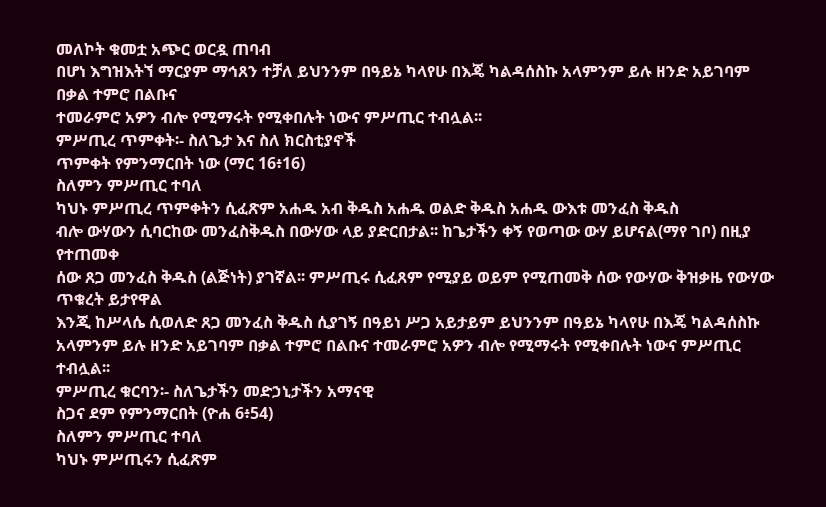መለኮት ቁመቷ አጭር ወርዷ ጠባብ
በሆነ እግዝእትኘ ማርያም ማኅጸን ተቻለ ይህንንም በዓይኔ ካላየሁ በእጄ ካልዳሰስኩ አላምንም ይሉ ዘንድ አይገባም በቃል ተምሮ በልቡና
ተመራምሮ አዎን ብሎ የሚማሩት የሚቀበሉት ነውና ምሥጢር ተብሏል፡፡
ምሥጢረ ጥምቀት፡- ስለጌታ እና ስለ ክርስቲያኖች
ጥምቀት የምንማርበት ነው (ማር 16፥16)
ስለምን ምሥጢር ተባለ
ካህኑ ምሥጢረ ጥምቀትን ሲፈጽም አሐዱ አብ ቅዱስ አሐዱ ወልድ ቅዱስ አሐዱ ውእቱ መንፈስ ቅዱስ
ብሎ ውሃውን ሲባርከው መንፈስቅዱስ በውሃው ላይ ያድርበታል፡፡ ከጌታችን ቀኝ የወጣው ውሃ ይሆናል(ማየ ገቦ) በዚያ የተጠመቀ
ሰው ጸጋ መንፈስ ቅዱስ (ልጅነት) ያገኛል፡፡ ምሥጢሩ ሲፈጸም የሚያይ ወይም የሚጠመቅ ሰው የውሃው ቅዝቃዜ የውሃው ጥቁረት ይታየዋል
እንጂ ከሥላሴ ሲወለድ ጸጋ መንፈስ ቅዱስ ሲያገኝ በዓይነ ሥጋ አይታይም ይህንንም በዓይኔ ካላየሁ በእጄ ካልዳሰስኩ
አላምንም ይሉ ዘንድ አይገባም በቃል ተምሮ በልቡና ተመራምሮ አዎን ብሎ የሚማሩት የሚቀበሉት ነውና ምሥጢር ተብሏል፡፡
ምሥጢረ ቁርባን፡- ስለጌታችን መድኃኒታችን አማናዊ
ስጋና ደም የምንማርበት (ዮሐ 6፥54)
ስለምን ምሥጢር ተባለ
ካህኑ ምሥጢሩን ሲፈጽም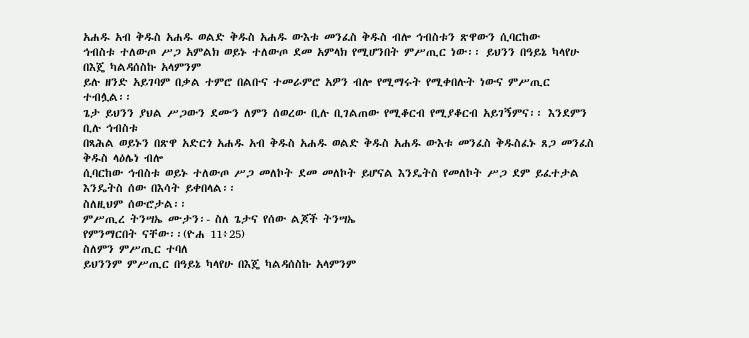አሐዱ አብ ቅዱስ አሐዱ ወልድ ቅዱስ አሐዱ ውእቱ መንፈስ ቅዱስ ብሎ ኅብስቱን ጽዋውን ሲባርከው
ኅብስቱ ተለውጦ ሥጋ አምልክ ወይኑ ተለውጦ ደመ አምላክ የሚሆንበት ምሥጢር ነው፡፡ ይህንን በዓይኔ ካላየሁ በእጄ ካልዳሰስኩ አላምንም
ይሉ ዘንድ አይገባም በቃል ተምሮ በልቡና ተመራምሮ አዎን ብሎ የሚማሩት የሚቀበሉት ነውና ምሥጢር ተብሏል፡፡
ጌታ ይህንን ያህል ሥጋውን ደሙን ለምን ሰወረው ቢሉ ቢገልጠው የሚቆርብ የሚያቆርብ አይገኝምና፡፡ እንደምን ቢሉ ኅብስቱ
በጻሕል ወይኑን በጽዋ አድርጎ አሐዱ አብ ቅዱስ አሐዱ ወልድ ቅዱስ አሐዱ ውእቱ መንፈስ ቅዱስፈኑ ጸጋ መንፈስ ቅዱስ ላዕሌነ ብሎ
ሲባርከው ኅብስቱ ወይኑ ተለውጦ ሥጋ መለኮት ደመ መለኮት ይሆናል እንዴትስ የመለኮት ሥጋ ደም ይፈተታል እንዴትስ ሰው በእሳት ይቀበላል፡፡
ስለዚህም ሰውሮታል፡፡
ምሥጢረ ትንሣኤ ሙታን፡- ስለ ጌታና የሰው ልጆች ትንሣኤ
የምንማርበት ናቸው፡፡(ዮሐ 11፥25)
ስለምን ምሥጢር ተባለ
ይህንንም ምሥጢር በዓይኔ ካላየሁ በእጄ ካልዳሰስኩ አላምንም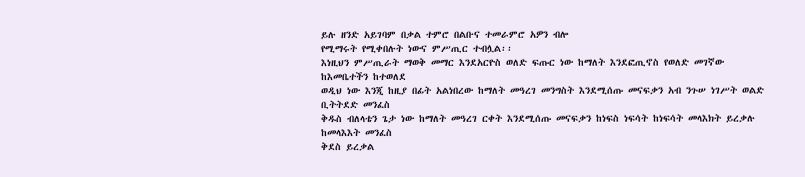ይሉ ዘንድ አይገባም በቃል ተምሮ በልቡና ተመራምሮ አዎን ብሎ
የሚማሩት የሚቀበሉት ነውና ምሥጢር ተብሏል፡፡
እነዚህን ምሥጢራት ማወቅ መማር እንደአርዮስ ወለድ ፍጡር ነው ከማለት እንደፎጢኖስ የወለድ መገኛው ከእመቤተችን ከተወለደ
ወዲህ ነው እንጂ ከዚያ በፊት አልነበረው ከማለት መዓረገ መንግስት እንደሚሰጡ መናፍቃን አብ ንጉሠ ነገሥት ወልድ ቢትትደድ መንፈስ
ቅዱስ ብለላቴን ጌታ ነው ከማለት መዓረገ ርቀት እንደሚሰጡ መናፍቃን ከነፍስ ነፍሳት ከነፍሳት መላእክት ይረቃሉ ከመላእእት መንፈስ
ቅደስ ይረቃል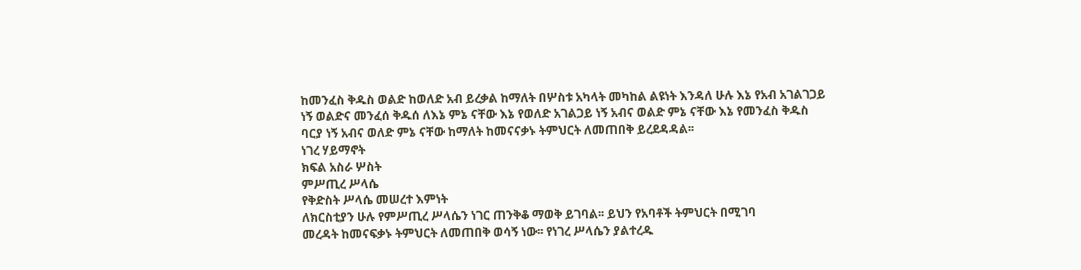ከመንፈስ ቅዱስ ወልድ ከወለድ አብ ይረቃል ከማለት በሦስቱ አካላት መካከል ልዩነት እንዳለ ሁሉ እኔ የአብ አገልገጋይ
ነኝ ወልድና መንፈሰ ቅዱሰ ለእኔ ምኔ ናቸው እኔ የወለድ አገልጋይ ነኝ አብና ወልድ ምኔ ናቸው እኔ የመንፈስ ቅዱስ
ባርያ ነኝ አብና ወለድ ምኔ ናቸው ከማለት ከመናናቃኑ ትምህርት ለመጠበቅ ይረደዳዳል፡፡
ነገረ ሃይማኖት
ክፍል አስራ ሦስት
ምሥጢረ ሥላሴ
የቅድስት ሥላሴ መሠረተ እምነት
ለክርስቲያን ሁሉ የምሥጢረ ሥላሴን ነገር ጠንቅቆ ማወቅ ይገባል፡፡ ይህን የአባቶች ትምህርት በሚገባ
መረዳት ከመናፍቃኑ ትምህርት ለመጠበቅ ወሳኝ ነው፡፡ የነገረ ሥላሴን ያልተረዱ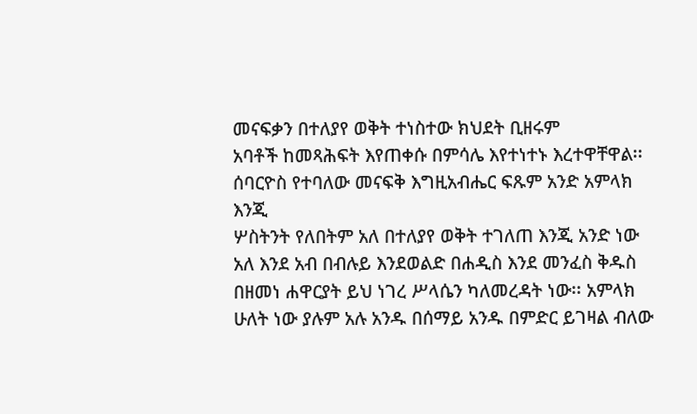መናፍቃን በተለያየ ወቅት ተነስተው ክህደት ቢዘሩም
አባቶች ከመጻሕፍት እየጠቀሱ በምሳሌ እየተነተኑ እረተዋቸዋል፡፡ ሰባርዮስ የተባለው መናፍቅ እግዚአብሔር ፍጹም አንድ አምላክ እንጂ
ሦስትንት የለበትም አለ በተለያየ ወቅት ተገለጠ እንጂ አንድ ነው አለ እንደ አብ በብሉይ እንደወልድ በሐዲስ እንደ መንፈስ ቅዱስ
በዘመነ ሐዋርያት ይህ ነገረ ሥላሴን ካለመረዳት ነው፡፡ አምላክ ሁለት ነው ያሉም አሉ አንዱ በሰማይ አንዱ በምድር ይገዛል ብለው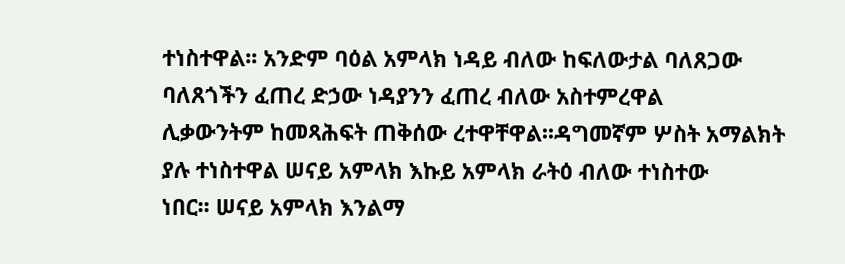ተነስተዋል፡፡ አንድም ባዕል አምላክ ነዳይ ብለው ከፍለውታል ባለጸጋው ባለጸጎችን ፈጠረ ድኃው ነዳያንን ፈጠረ ብለው አስተምረዋል
ሊቃውንትም ከመጻሕፍት ጠቅሰው ረተዋቸዋል፡፡ዳግመኛም ሦስት አማልክት ያሉ ተነስተዋል ሠናይ አምላክ እኩይ አምላክ ራትዕ ብለው ተነስተው
ነበር፡፡ ሠናይ አምላክ እንልማ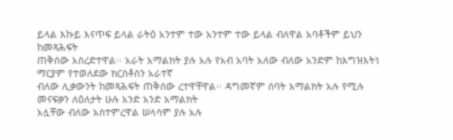ይላል እኩይ እናጥፍ ይላል ራትዕ አንተም ተው አንተም ተው ይላል ብለዋል አባቶችም ይህን ከመጻሕፍት
ጠቅሰው አስረድተዋል፡፡ አራት አማልክት ያሉ አሉ የአብ አባት አለው ብለው አንድም ከእግዝእትነ ማርያም የተወለደው ክርስቶስን አራተኛ
ብለው ሊቃውንት ከመጻሕፍት ጠቅሰው ረተዋቸዋል፡፡ ዳግመኛም ሰባት አማልክት አሉ የሚሉ መናፍቃን ለዕለታት ሁሉ አንድ አንድ አማልክት
አሏቸው ብለው አስተምረዋል ሠላሳም ያሉ አሉ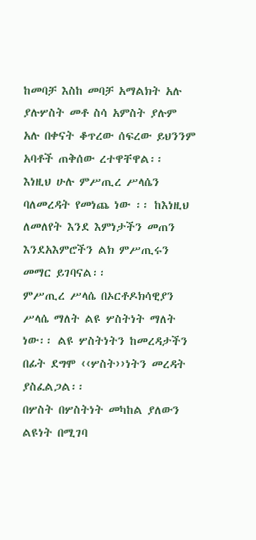ከመባቻ እስከ መባቻ አማልክት አሉ ያሉሦስት መቶ ስሳ አምስት ያሉም
አሉ በቀናት ቆጥረው ሰፍረው ይህንንም አባቶች ጠቅሰው ረተዋቸዋል፡፡ እነዚህ ሁሉ ምሥጢረ ሥላሴን ባለመረዳት የመነጨ ነው ፡፡ ከእነዚህ
ለመለየት እንደ እምነታችን መጠን እንደአእምሮችን ልክ ምሥጢሩን መማር ይገባናል፡፡
ምሥጢረ ሥላሴ በኦርቶዶክሳዊያን
ሥላሴ ማለት ልዩ ሦስትነት ማለት ነው፡፡ ልዩ ሦስትነትን ከመረዳታችን በፊት ደግሞ ‹‹ሦስት››ነትን መረዳት ያስፈልጋል፡፡
በሦስት በሦስትነት መካከል ያለውን ልዩነት በሚገባ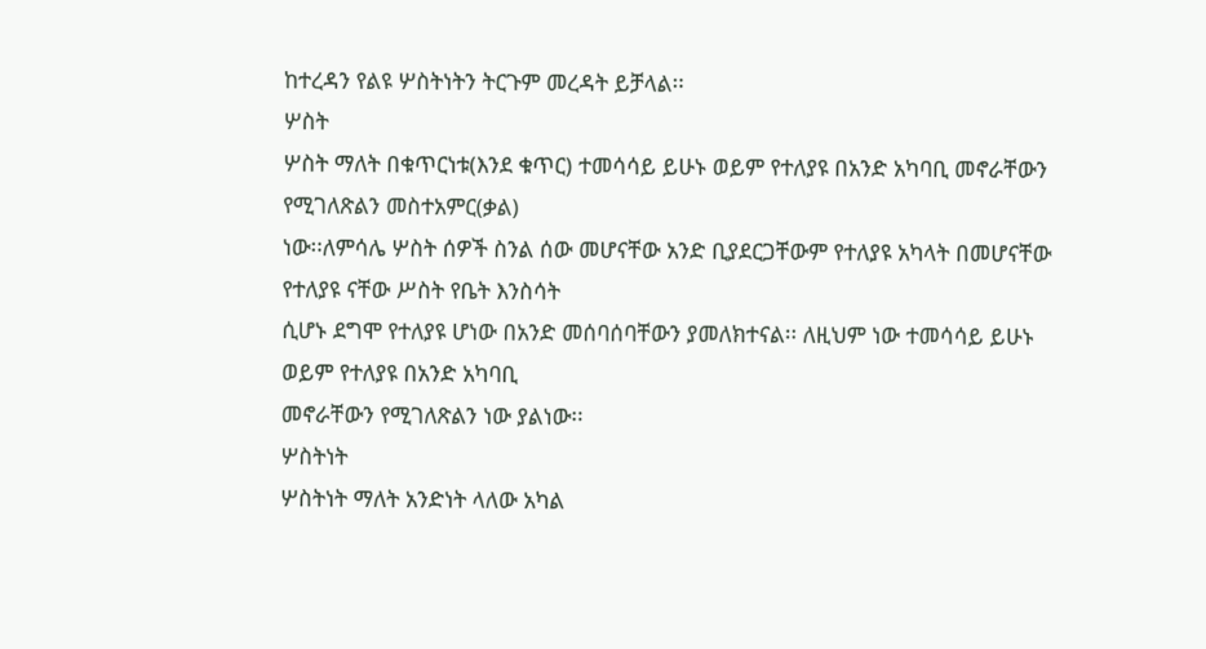ከተረዳን የልዩ ሦስትነትን ትርጉም መረዳት ይቻላል፡፡
ሦስት
ሦስት ማለት በቁጥርነቱ(እንደ ቁጥር) ተመሳሳይ ይሁኑ ወይም የተለያዩ በአንድ አካባቢ መኖራቸውን የሚገለጽልን መስተአምር(ቃል)
ነው፡፡ለምሳሌ ሦስት ሰዎች ስንል ሰው መሆናቸው አንድ ቢያደርጋቸውም የተለያዩ አካላት በመሆናቸው የተለያዩ ናቸው ሥስት የቤት እንስሳት
ሲሆኑ ደግሞ የተለያዩ ሆነው በአንድ መሰባሰባቸውን ያመለክተናል፡፡ ለዚህም ነው ተመሳሳይ ይሁኑ ወይም የተለያዩ በአንድ አካባቢ
መኖራቸውን የሚገለጽልን ነው ያልነው፡፡
ሦስትነት
ሦስትነት ማለት አንድነት ላለው አካል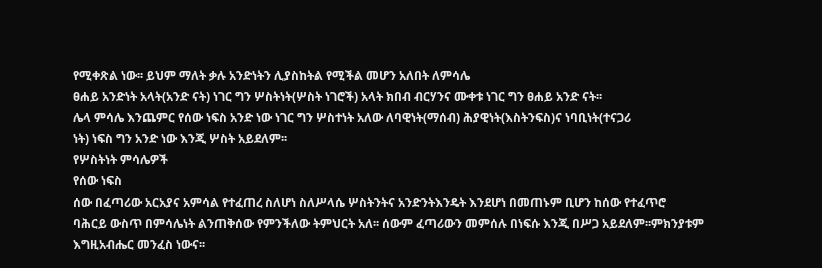የሚቀጽል ነው፡፡ ይህም ማለት ቃሉ አንድነትን ሊያስከትል የሚችል መሆን አለበት ለምሳሌ
ፀሐይ አንድነት አላት(አንድ ናት) ነገር ግን ሦስትነት(ሦስት ነገሮች) አላት ክበብ ብርሃንና ሙቀቱ ነገር ግን ፀሐይ አንድ ናት፡፡
ሌላ ምሳሌ እንጨምር የሰው ነፍስ አንድ ነው ነገር ግን ሦስተነት አለው ለባዊነት(ማሰብ) ሕያዊነት(እስትንፍስ)ና ነባቢነት(ተናጋሪ
ነት) ነፍስ ግን አንድ ነው እንጂ ሦስት አይደለም፡፡
የሦስትነት ምሳሌዎች
የሰው ነፍስ
ሰው በፈጣሪው አርአያና አምሳል የተፈጠረ ስለሆነ ስለሥላሴ ሦስትንትና አንድንትእንዴት እንደሆነ በመጠኑም ቢሆን ከሰው የተፈጥሮ
ባሕርይ ውስጥ በምሳሌነት ልንጠቅሰው የምንችለው ትምህርት አለ፡፡ ሰውም ፈጣሪውን መምሰሉ በነፍሱ እንጂ በሥጋ አይደለም፡፡ምክንያቱም
እግዚአብሔር መንፈስ ነውና፡፡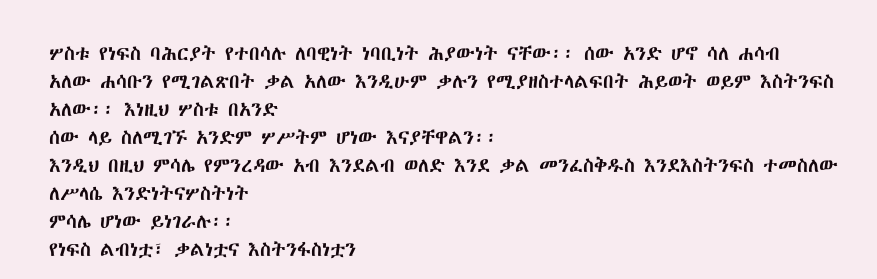ሦስቱ የነፍስ ባሕርያት የተበሳሉ ለባዊነት ነባቢነት ሕያውነት ናቸው፡፡ ሰው አንድ ሆኖ ሳለ ሐሳብ
አለው ሐሳቡን የሚገልጽበት ቃል አለው እንዲሁም ቃሉን የሚያዘስተላልፍበት ሕይወት ወይም እስትንፍስ አለው፡፡ እነዚህ ሦስቱ በአንድ
ሰው ላይ ስለሚገኙ አንድም ሦሥትም ሆነው እናያቸዋልን፡፡
እንዲህ በዚህ ምሳሌ የምንረዳው አብ እንደልብ ወለድ እንደ ቃል መንፈስቅዱስ እንደእስትንፍስ ተመስለው ለሥላሴ እንድነትናሦስትነት
ምሳሌ ሆነው ይነገራሉ፡፡
የነፍስ ልብነቷ፣ ቃልነቷና እስትንፋስነቷን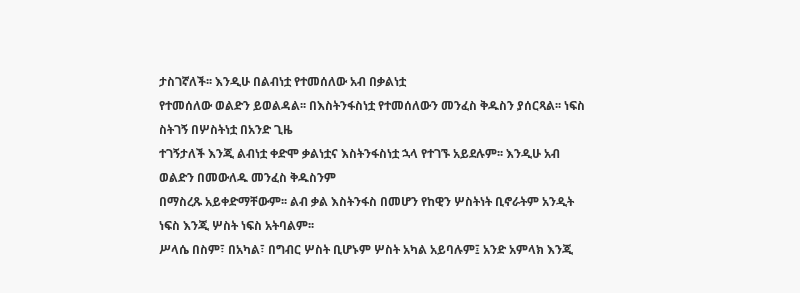ታስገኛለች፡፡ እንዲሁ በልብነቷ የተመሰለው አብ በቃልነቷ
የተመሰለው ወልድን ይወልዳል፡፡ በእስትንፋስነቷ የተመሰለውን መንፈስ ቅዱስን ያሰርጻል፡፡ ነፍስ ስትገኝ በሦስትነቷ በአንድ ጊዜ
ተገኝታለች እንጂ ልብነቷ ቀድሞ ቃልነቷና እስትንፋስነቷ ኋላ የተገኙ አይደሉም፡፡ እንዲሁ አብ ወልድን በመውለዱ መንፈስ ቅዱስንም
በማስረጹ አይቀድማቸውም፡፡ ልብ ቃል እስትንፋስ በመሆን የከዊን ሦስትነት ቢኖራትም አንዲት ነፍስ እንጂ ሦስት ነፍስ አትባልም፡፡
ሥላሴ በስም፣ በአካል፣ በግብር ሦስት ቢሆኑም ሦስት አካል አይባሉም፤ አንድ አምላክ እንጂ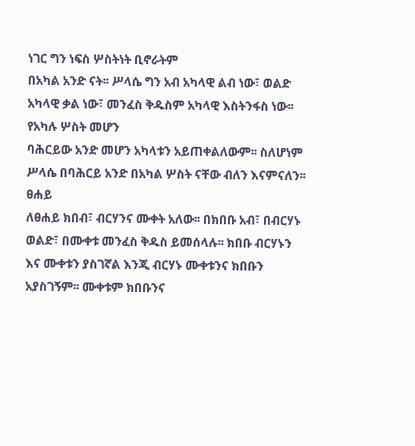ነገር ግን ነፍስ ሦስትነት ቢኖራትም
በአካል አንድ ናት፡፡ ሥላሴ ግን አብ አካላዊ ልብ ነው፣ ወልድ አካላዊ ቃል ነው፣ መንፈስ ቅዱስም አካላዊ እስትንፋስ ነው፡፡ የአካሉ ሦስት መሆን
ባሕርይው አንድ መሆን አካላቱን አይጠቀልለውም፡፡ ስለሆነም ሥላሴ በባሕርይ አንድ በአካል ሦስት ናቸው ብለን እናምናለን፡፡
ፀሐይ
ለፀሐይ ክበብ፣ ብርሃንና ሙቀት አለው፡፡ በክበቡ አብ፣ በብርሃኑ ወልድ፣ በሙቀቱ መንፈስ ቅዱስ ይመሰላሉ፡፡ ክበቡ ብርሃኑን
እና ሙቀቱን ያስገኛል እንጂ ብርሃኑ ሙቀቱንና ክበቡን አያስገኝም፡፡ ሙቀቱም ክበቡንና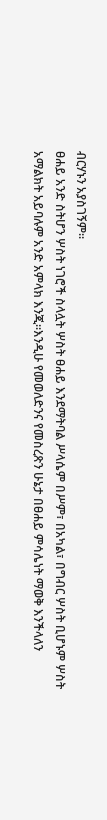ብርሃኑን አያስገኝም፡፡
ፀሐይ አንድ ስትሆን ሦስት ነገሮች ስላሏት ሦስት ፀሐይ እንደማትባል ሥላሴም በሥም፣ በአካል፣ በግብር ሦስት ቢሆኑም ሦስት
አማልክት አይባሉም አንድ አምላክ እንጂ፡፡እንዲሁ የመወለድንና የመስረጽን ሁኔታ በፀሐይ ምሳሌነት ማወቅ እንችላለን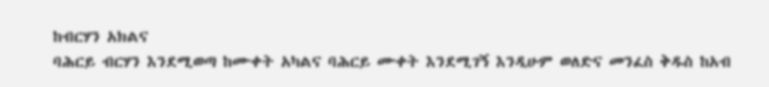ከብርሃን አክልና
ባሕርይ ብርሃን እንደሚወጣ ከሙቀት አካልና ባሕርይ ሙቀት እንደሚገኝ እንዲሁም ወለድና መንፈስ ቅዱስ ከአብ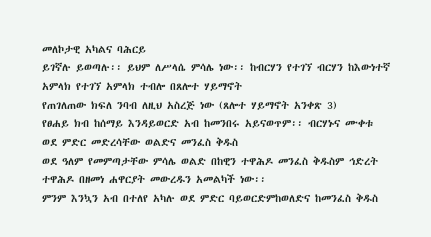መለኮታዊ አካልና ባሕርይ
ይገኛሉ ይወጣሉ፡፡ ይህም ለሥላሴ ምሳሌ ነው፡፡ ከብርሃን የተገኘ ብርሃን ከእውነተኛ አምላክ የተገኘ አምላክ ተብሎ በጸሎተ ሃይማኖት
የጠገለጠው ክፍለ ንባብ ለዚህ አስረጅ ነው (ጸሎተ ሃይማኖት አንቀጽ 3)
የፀሐይ ክብ ከሰማይ እንዳይወርድ አብ ከመንበሩ አይናወጥም፡፡ ብርሃኑና ሙቀቱ ወደ ምድር መድረሳቸው ወልድና መንፈስ ቅዱስ
ወደ ዓለም የመምጣታቸው ምሳሌ ወልድ በከዊን ተዋሕዶ መንፈስ ቅዱስም ኅድረት ተዋሕዶ በዘመነ ሐዋርያት መውረዱን አመልካች ነው፡፡
ምንም እንኳን አብ በተለየ አካሉ ወደ ምድር ባይወርድምከወለድና ከመንፈስ ቅዱስ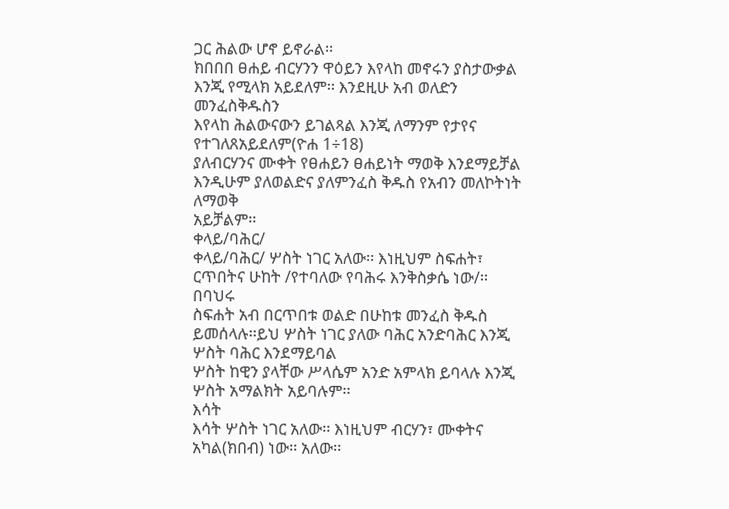ጋር ሕልው ሆኖ ይኖራል፡፡
ክበበበ ፀሐይ ብርሃንን ዋዕይን እየላከ መኖሩን ያስታውቃል እንጂ የሚላክ አይደለም፡፡ እንደዚሁ አብ ወለድን መንፈስቅዱስን
እየላከ ሕልውናውን ይገልጻል እንጂ ለማንም የታየና የተገለጸአይደለም(ዮሐ 1÷18)
ያለብርሃንና ሙቀት የፀሐይን ፀሐይነት ማወቅ እንደማይቻል እንዲሁም ያለወልድና ያለምንፈስ ቅዱስ የአብን መለኮትነት ለማወቅ
አይቻልም፡፡
ቀላይ/ባሕር/
ቀላይ/ባሕር/ ሦስት ነገር አለው፡፡ እነዚህም ስፍሐት፣ ርጥበትና ሁከት /የተባለው የባሕሩ እንቅስቃሴ ነው/፡፡ በባህሩ
ስፍሐት አብ በርጥበቱ ወልድ በሁከቱ መንፈስ ቅዱስ ይመሰላሉ፡፡ይህ ሦስት ነገር ያለው ባሕር አንድባሕር እንጂ ሦስት ባሕር እንደማይባል
ሦስት ከዊን ያላቸው ሥላሴም አንድ አምላክ ይባላሉ እንጂ ሦስት አማልክት አይባሉም፡፡
እሳት
እሳት ሦስት ነገር አለው፡፡ እነዚህም ብርሃን፣ ሙቀትና አካል(ክበብ) ነው፡፡ አለው፡፡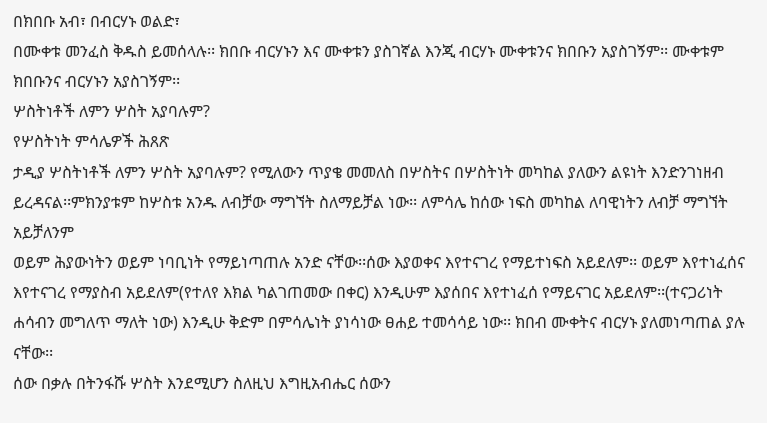በክበቡ አብ፣ በብርሃኑ ወልድ፣
በሙቀቱ መንፈስ ቅዱስ ይመሰላሉ፡፡ ክበቡ ብርሃኑን እና ሙቀቱን ያስገኛል እንጂ ብርሃኑ ሙቀቱንና ክበቡን አያስገኝም፡፡ ሙቀቱም
ክበቡንና ብርሃኑን አያስገኝም፡፡
ሦስትነቶች ለምን ሦስት አያባሉም?
የሦስትነት ምሳሌዎች ሕጸጽ
ታዲያ ሦስትነቶች ለምን ሦስት አያባሉም? የሚለውን ጥያቄ መመለስ በሦስትና በሦስትነት መካከል ያለውን ልዩነት እንድንገነዘብ
ይረዳናል፡፡ምክንያቱም ከሦስቱ አንዱ ለብቻው ማግኘት ስለማይቻል ነው፡፡ ለምሳሌ ከሰው ነፍስ መካከል ለባዊነትን ለብቻ ማግኘት አይቻለንም
ወይም ሕያውነትን ወይም ነባቢነት የማይነጣጠሉ አንድ ናቸው፡፡ሰው እያወቀና እየተናገረ የማይተነፍስ አይደለም፡፡ ወይም እየተነፈሰና
እየተናገረ የማያስብ አይደለም(የተለየ እክል ካልገጠመው በቀር) እንዲሁም እያሰበና እየተነፈሰ የማይናገር አይደለም፡፡(ተናጋሪነት
ሐሳብን መግለጥ ማለት ነው) እንዲሁ ቅድም በምሳሌነት ያነሳነው ፀሐይ ተመሳሳይ ነው፡፡ ክበብ ሙቀትና ብርሃኑ ያለመነጣጠል ያሉ
ናቸው፡፡
ሰው በቃሉ በትንፋሹ ሦስት እንደሚሆን ስለዚህ እግዚአብሔር ሰውን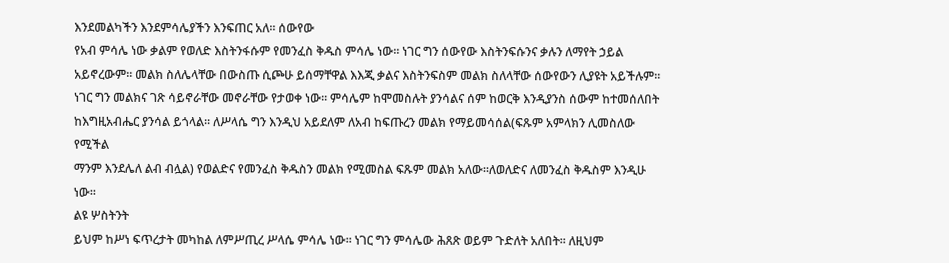እንደመልካችን እንደምሳሌያችን እንፍጠር አለ፡፡ ሰውየው
የአብ ምሳሌ ነው ቃልም የወለድ እስትንፋሱም የመንፈስ ቅዱስ ምሳሌ ነው፡፡ ነገር ግን ሰውየው እስትንፍሱንና ቃሉን ለማየት ኃይል
አይኖረውም፡፡ መልክ ስለሌላቸው በውስጡ ሲጮሁ ይሰማቸዋል እእጂ ቃልና እስትንፍስም መልክ ስለላቸው ሰውየውን ሊያዩት አይችሉም፡፡
ነገር ግን መልክና ገጽ ሳይኖራቸው መኖራቸው የታወቀ ነው፡፡ ምሳሌም ከሞመስሉት ያንሳልና ሰም ከወርቅ እንዲያንስ ሰውም ከተመሰለበት
ከእግዚአብሔር ያንሳል ይጎላል፡፡ ለሥላሴ ግን እንዲህ አይደለም ለአብ ከፍጡረን መልክ የማይመሳሰል(ፍጹም አምላክን ሊመስለው የሚችል
ማንም እንደሌለ ልብ ብሏል) የወልድና የመንፈስ ቅዱስን መልክ የሚመስል ፍጹም መልክ አለው፡፡ለወለድና ለመንፈስ ቅዱስም እንዲሁ
ነው፡፡
ልዩ ሦስትንት
ይህም ከሥነ ፍጥረታት መካከል ለምሥጢረ ሥላሴ ምሳሌ ነው፡፡ ነገር ግን ምሳሌው ሕጸጽ ወይም ጉድለት አለበት፡፡ ለዚህም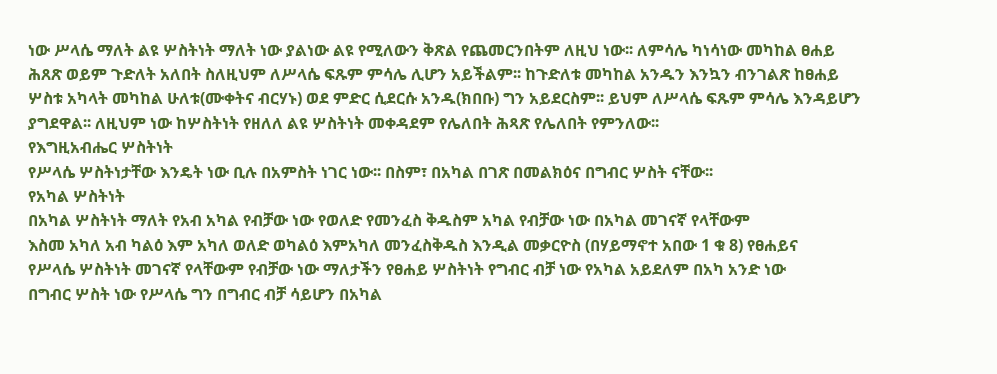ነው ሥላሴ ማለት ልዩ ሦስትነት ማለት ነው ያልነው ልዩ የሚለውን ቅጽል የጨመርንበትም ለዚህ ነው፡፡ ለምሳሌ ካነሳነው መካከል ፀሐይ
ሕጸጽ ወይም ጉድለት አለበት ስለዚህም ለሥላሴ ፍጹም ምሳሌ ሊሆን አይችልም፡፡ ከጉድለቱ መካከል አንዱን እንኳን ብንገልጽ ከፀሐይ
ሦስቱ አካላት መካከል ሁለቱ(ሙቀትና ብርሃኑ) ወደ ምድር ሲደርሱ አንዱ(ክበቡ) ግን አይደርስም፡፡ ይህም ለሥላሴ ፍጹም ምሳሌ እንዳይሆን
ያግደዋል፡፡ ለዚህም ነው ከሦስትነት የዘለለ ልዩ ሦስትነት መቀዳደም የሌለበት ሕጻጽ የሌለበት የምንለው፡፡
የእግዚአብሔር ሦስትነት
የሥላሴ ሦስትነታቸው እንዴት ነው ቢሉ በአምስት ነገር ነው፡፡ በስም፣ በአካል በገጽ በመልክዕና በግብር ሦስት ናቸው፡፡
የአካል ሦስትነት
በአካል ሦስትነት ማለት የአብ አካል የብቻው ነው የወለድ የመንፈስ ቅዱስም አካል የብቻው ነው በአካል መገናኛ የላቸውም
እስመ አካለ አብ ካልዕ እም አካለ ወለድ ወካልዕ እምአካለ መንፈስቅዱስ እንዲል መቃርዮስ (በሃይማኖተ አበው 1 ቁ 8) የፀሐይና
የሥላሴ ሦስትነት መገናኛ የላቸውም የብቻው ነው ማለታችን የፀሐይ ሦስትነት የግብር ብቻ ነው የአካል አይደለም በአካ አንድ ነው
በግብር ሦስት ነው የሥላሴ ግን በግብር ብቻ ሳይሆን በአካል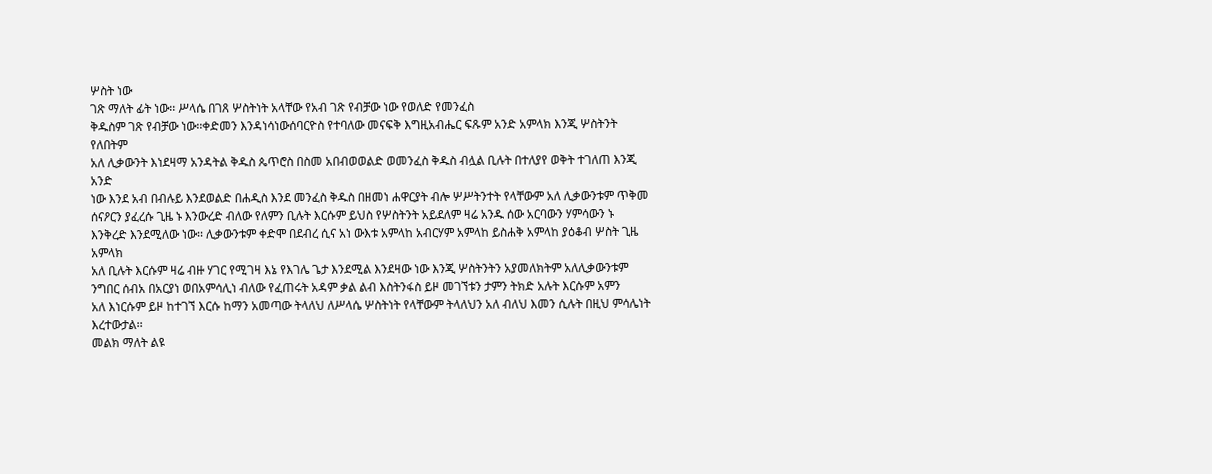ሦስት ነው
ገጽ ማለት ፊት ነው፡፡ ሥላሴ በገጸ ሦስትነት አላቸው የአብ ገጽ የብቻው ነው የወለድ የመንፈስ
ቅዱስም ገጽ የብቻው ነው፡፡ቀድመን እንዳነሳነውሰባርዮስ የተባለው መናፍቅ እግዚአብሔር ፍጹም አንድ አምላክ እንጂ ሦስትንት የለበትም
አለ ሊቃውንት እነደዛማ አንዳትል ቅዱስ ጴጥሮስ በስመ አበብወወልድ ወመንፈስ ቅዱስ ብሏል ቢሉት በተለያየ ወቅት ተገለጠ እንጂ አንድ
ነው እንደ አብ በብሉይ እንደወልድ በሐዲስ እንደ መንፈስ ቅዱስ በዘመነ ሐዋርያት ብሎ ሦሥትንተት የላቸውም አለ ሊቃውንቱም ጥቅመ
ሰናዖርን ያፈረሱ ጊዜ ኑ እንውረድ ብለው የለምን ቢሉት እርሱም ይህስ የሦስትንት አይደለም ዛሬ አንዱ ሰው አርባውን ሃምሳውን ኑ
እንቅረድ እንደሚለው ነው፡፡ ሊቃውንቱም ቀድሞ በደብረ ሲና አነ ውእቱ አምላከ አብርሃም አምላከ ይስሐቅ አምላከ ያዕቆብ ሦስት ጊዜ አምላክ
አለ ቢሉት እርሱም ዛሬ ብዙ ሃገር የሚገዛ እኔ የእገሌ ጌታ እንደሚል እንደዛው ነው እንጂ ሦስትንትን አያመለክትም አለሊቃውንቱም
ንግበር ሰብአ በአርያነ ወበአምሳሊነ ብለው የፈጠሩት አዳም ቃል ልብ እስትንፋስ ይዞ መገኘቱን ታምን ትክድ አሉት እርሱም አምን
አለ እነርሱም ይዞ ከተገኘ እርሱ ከማን አመጣው ትላለህ ለሥላሴ ሦስትነት የላቸውም ትላለህን አለ ብለህ እመን ሲሉት በዚህ ምሳሌነት
እረተውታል፡፡
መልክ ማለት ልዩ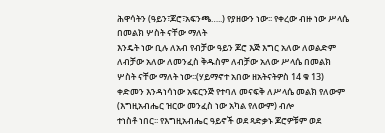ሕዋሳትን (ዓይን፣ጆሮ፣አፍንጫ…..) የያዘውን ነው፡፡ የቀረው ብዙ ነው ሥላሴ በመልክ ሦስት ናቸው ማለት
እንዴት ነው ቢሉ ለአብ የብቻው ዓይን ጆሮ እጅ እግር አለው ለወልድም ለብቻው አለው ለመንፈስ ቅዱስም ለብቻው አለው ሥላሴ በመልክ
ሦስት ናቸው ማለት ነው፡፡(ሃይማኖተ አበው ዘአትናትዎስ 14 ቁ 13)
ቀድመን እንዳነሳነው አፍርንጅ የተባለ መናፍቅ ለሥላሴ መልክ የለውም (እግዚአብሔር ዝርው መንፈስ ነው አካል የለውም) ብሎ
ተነስቶ ነበር፡፡ የእግዚአብሔር ዓይኖች ወደ ጻድቃኑ ጆሮዎቹም ወደ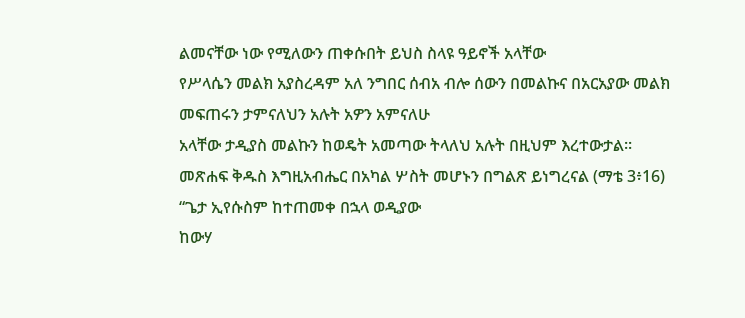ልመናቸው ነው የሚለውን ጠቀሱበት ይህስ ስላዩ ዓይኖች አላቸው
የሥላሴን መልክ አያስረዳም አለ ንግበር ሰብአ ብሎ ሰውን በመልኩና በአርአያው መልክ መፍጠሩን ታምናለህን አሉት አዎን አምናለሁ
አላቸው ታዲያስ መልኩን ከወዴት አመጣው ትላለህ አሉት በዚህም እረተውታል፡፡
መጽሐፍ ቅዱስ እግዚአብሔር በአካል ሦስት መሆኑን በግልጽ ይነግረናል (ማቴ 3፥16) “ጌታ ኢየሱስም ከተጠመቀ በኋላ ወዲያው
ከውሃ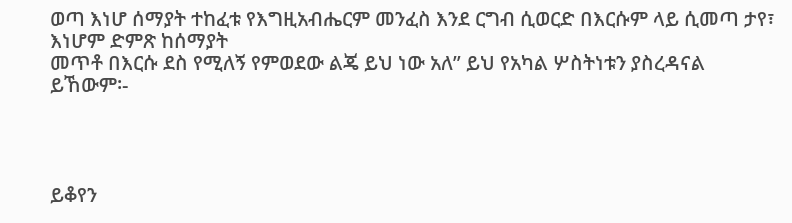ወጣ እነሆ ሰማያት ተከፈቱ የእግዚአብሔርም መንፈስ እንደ ርግብ ሲወርድ በእርሱም ላይ ሲመጣ ታየ፣ እነሆም ድምጽ ከሰማያት
መጥቶ በእርሱ ደስ የሚለኝ የምወደው ልጄ ይህ ነው አለ” ይህ የአካል ሦስትነቱን ያስረዳናል ይኸውም፡-




ይቆየን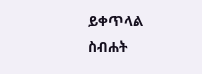ይቀጥላል
ስብሐት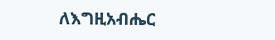ለእግዚአብሔር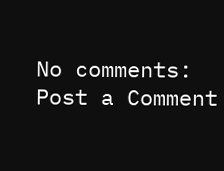No comments:
Post a Comment